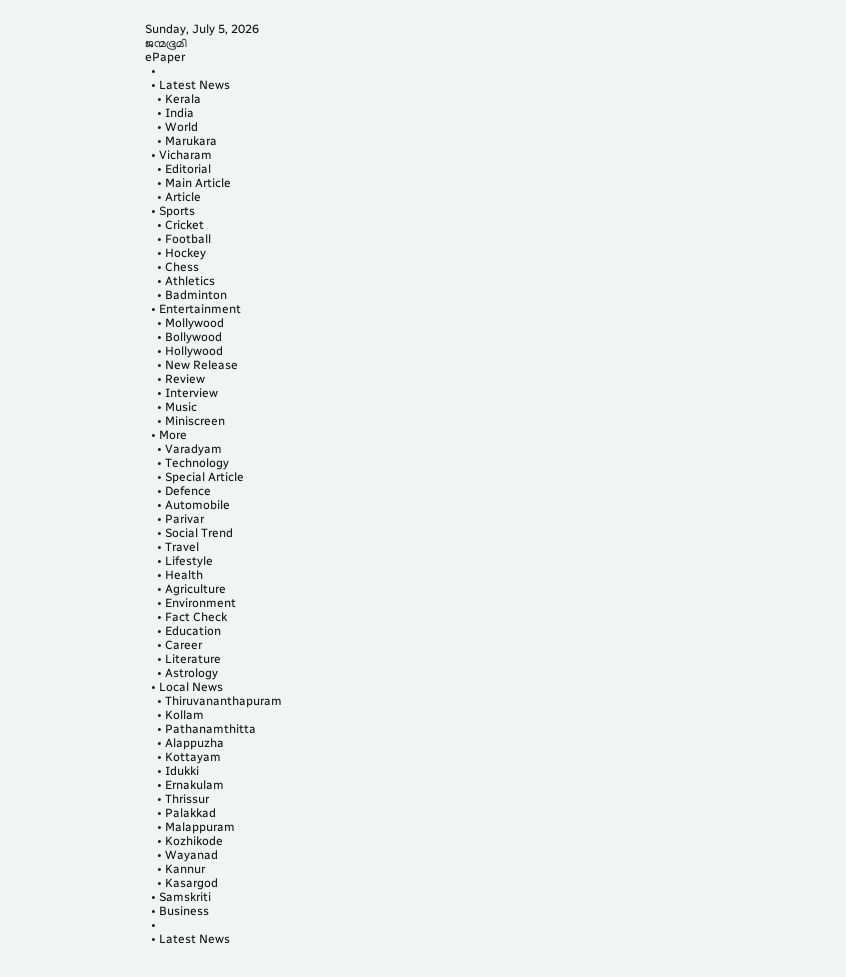Sunday, July 5, 2026
ജന്മഭൂമി
ePaper
  •
  • Latest News
    • Kerala
    • India
    • World
    • Marukara
  • Vicharam
    • Editorial
    • Main Article
    • Article
  • Sports
    • Cricket
    • Football
    • Hockey
    • Chess
    • Athletics
    • Badminton
  • Entertainment
    • Mollywood
    • Bollywood
    • Hollywood
    • New Release
    • Review
    • Interview
    • Music
    • Miniscreen
  • More
    • Varadyam
    • Technology
    • Special Article
    • Defence
    • Automobile
    • Parivar
    • Social Trend
    • Travel
    • Lifestyle
    • Health
    • Agriculture
    • Environment
    • Fact Check
    • Education
    • Career
    • Literature
    • Astrology
  • Local News
    • Thiruvananthapuram
    • Kollam
    • Pathanamthitta
    • Alappuzha
    • Kottayam
    • Idukki
    • Ernakulam
    • Thrissur
    • Palakkad
    • Malappuram
    • Kozhikode
    • Wayanad
    • Kannur
    • Kasargod
  • Samskriti
  • Business
  •
  • Latest News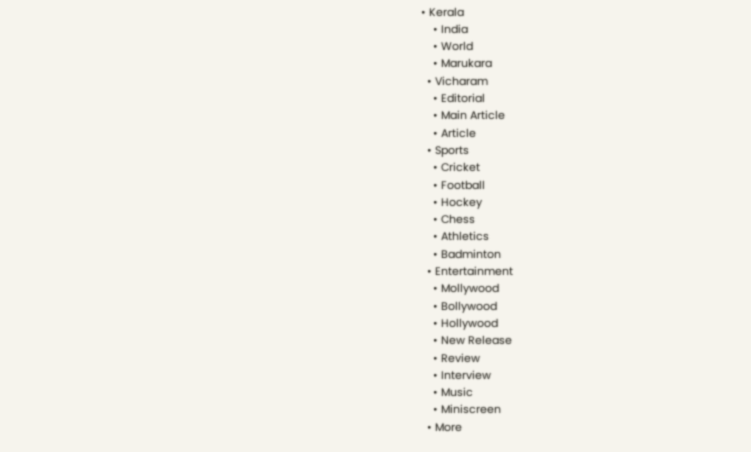• Kerala
    • India
    • World
    • Marukara
  • Vicharam
    • Editorial
    • Main Article
    • Article
  • Sports
    • Cricket
    • Football
    • Hockey
    • Chess
    • Athletics
    • Badminton
  • Entertainment
    • Mollywood
    • Bollywood
    • Hollywood
    • New Release
    • Review
    • Interview
    • Music
    • Miniscreen
  • More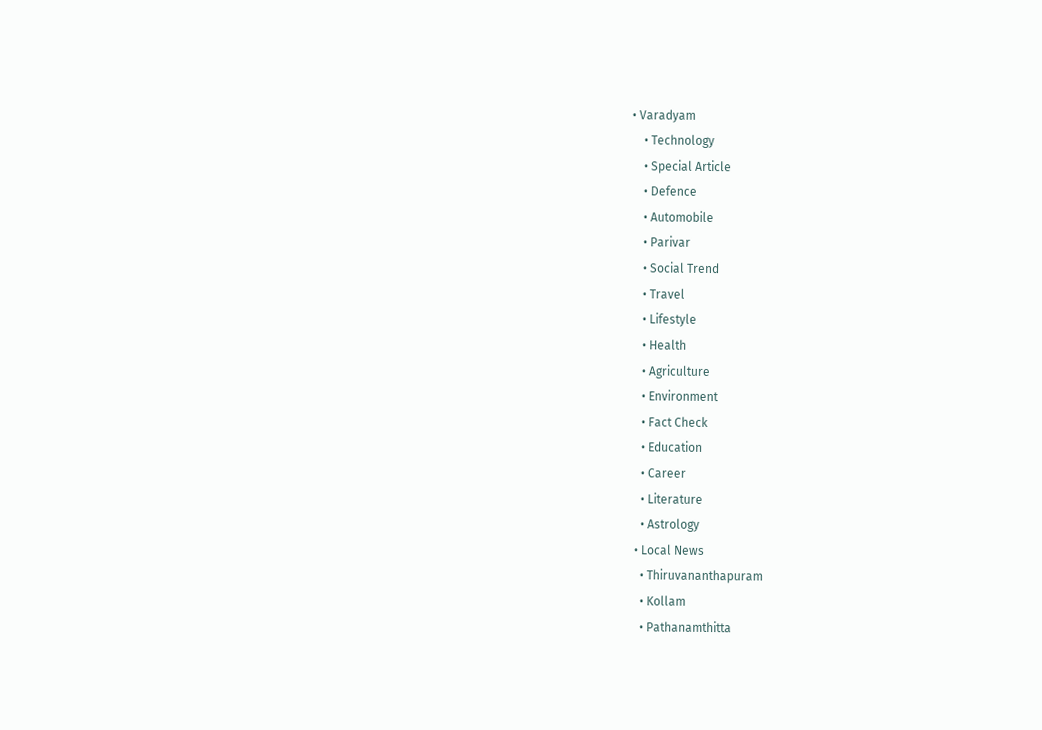• Varadyam
    • Technology
    • Special Article
    • Defence
    • Automobile
    • Parivar
    • Social Trend
    • Travel
    • Lifestyle
    • Health
    • Agriculture
    • Environment
    • Fact Check
    • Education
    • Career
    • Literature
    • Astrology
  • Local News
    • Thiruvananthapuram
    • Kollam
    • Pathanamthitta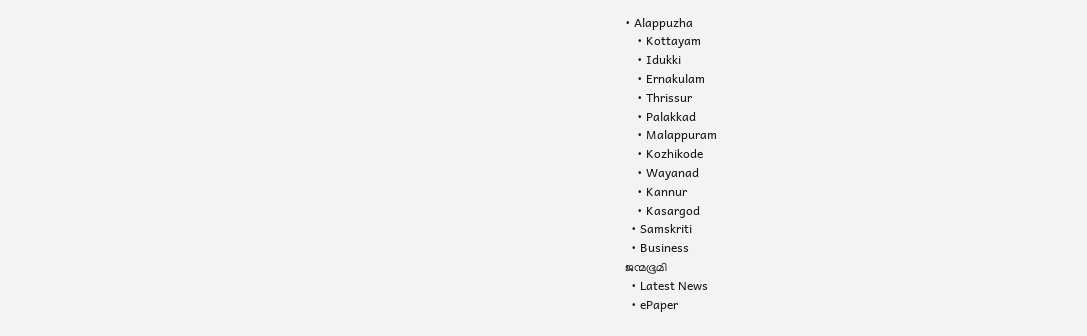• Alappuzha
    • Kottayam
    • Idukki
    • Ernakulam
    • Thrissur
    • Palakkad
    • Malappuram
    • Kozhikode
    • Wayanad
    • Kannur
    • Kasargod
  • Samskriti
  • Business
ജന്മഭൂമി
  • Latest News
  • ePaper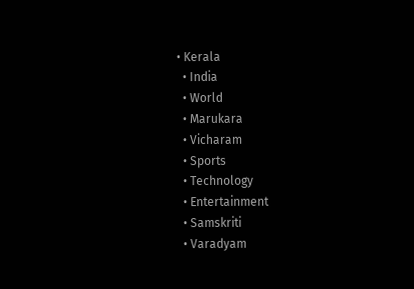• Kerala
  • India
  • World
  • Marukara
  • Vicharam
  • Sports
  • Technology
  • Entertainment
  • Samskriti
  • Varadyam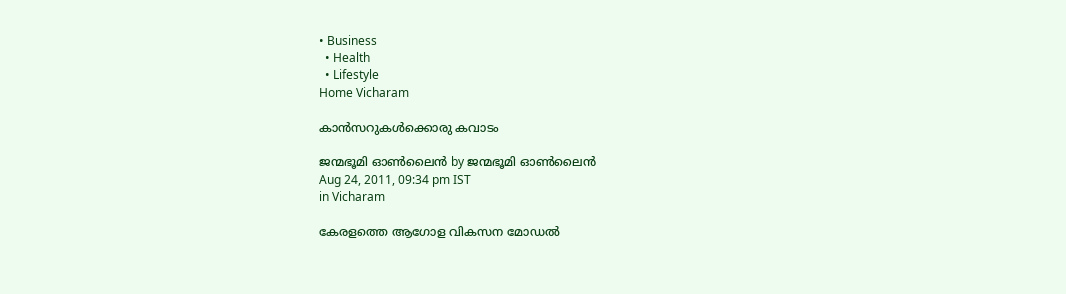• Business
  • Health
  • Lifestyle
Home Vicharam

കാന്‍സറുകള്‍ക്കൊരു കവാടം

ജന്മഭൂമി ഓണ്‍ലൈന്‍ by ജന്മഭൂമി ഓണ്‍ലൈന്‍
Aug 24, 2011, 09:34 pm IST
in Vicharam

കേരളത്തെ ആഗോള വികസന മോഡല്‍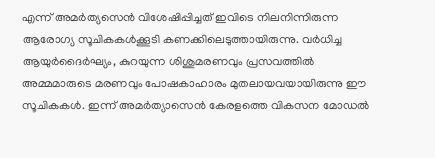എന്ന്‌ അമര്‍ത്യസെന്‍ വിശേഷിപ്പിച്ചത്‌ ഇവിടെ നിലനിന്നിരുന്ന ആരോഗ്യ സൂചികകള്‍ക്കൂടി കണക്കിലെടുത്തായിരുന്നു. വര്‍ധിച്ച ആയുര്‍ദൈര്‍ഘ്യം, കുറയുന്ന ശിശുമരണവും പ്രസവത്തില്‍ അമ്മമാരുടെ മരണവും പോഷകാഹാരം മുതലായവയായിരുന്നു ഈ സൂചികകള്‍. ഇന്ന്‌ അമര്‍ത്യാസെന്‍ കേരളത്തെ വികസന മോഡല്‍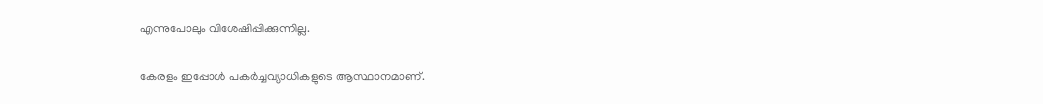എന്നുപോലും വിശേഷിപ്പിക്കുന്നില്ല.

കേരളം ഇപ്പോള്‍ പകര്‍ച്ചവ്യാധികളുടെ ആസ്ഥാനമാണ്‌.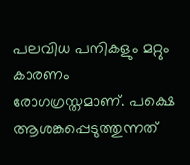പലവിധ പനികളും മറ്റും കാരണം രോഗഗ്രസ്തമാണ്‌. പക്ഷെ ആശങ്കപ്പെടുത്തുന്നത്‌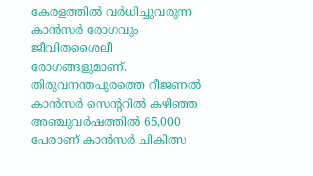കേരളത്തില്‍ വര്‍ധിച്ചുവരുന്ന കാന്‍സര്‍ രോഗവും ജീവിതശൈലീ രോഗങ്ങളുമാണ്‌. തിരുവനന്തപുരത്തെ റീജണല്‍ കാന്‍സര്‍ സെന്ററില്‍ കഴിഞ്ഞ അഞ്ചുവര്‍ഷത്തില്‍ 65,000 പേരാണ്‌ കാന്‍സര്‍ ചികിത്സ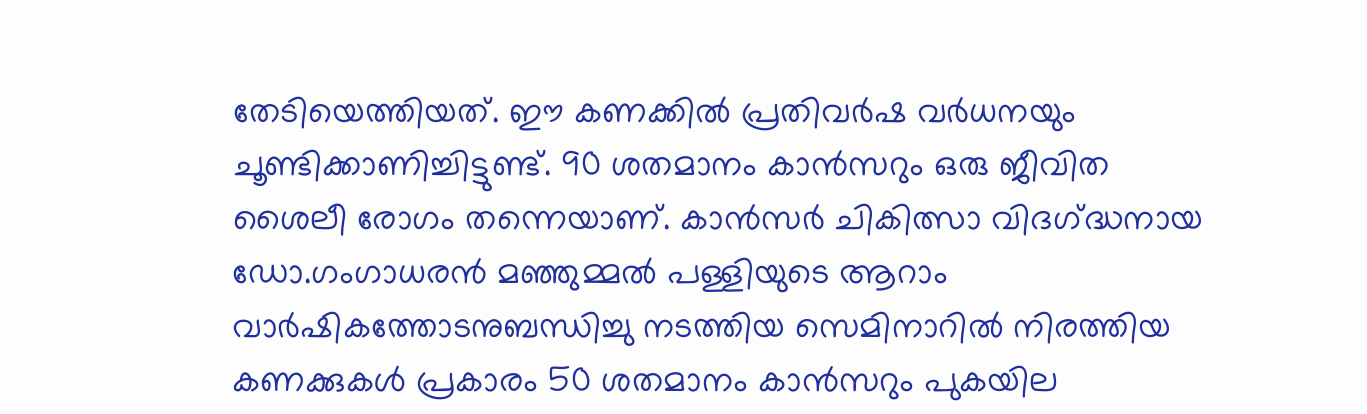തേടിയെത്തിയത്‌. ഈ കണക്കില്‍ പ്രതിവര്‍ഷ വര്‍ധനയും ചൂണ്ടിക്കാണിച്ചിട്ടുണ്ട്‌. 90 ശതമാനം കാന്‍സറും ഒരു ജീവിത ശൈലീ രോഗം തന്നെയാണ്‌. കാന്‍സര്‍ ചികിത്സാ വിദഗ്‌ദ്ധനായ ഡോ.ഗംഗാധരന്‍ മഞ്ഞുമ്മല്‍ പള്ളിയുടെ ആറാം വാര്‍ഷികത്തോടനുബന്ധിച്ചു നടത്തിയ സെമിനാറില്‍ നിരത്തിയ കണക്കുകള്‍ പ്രകാരം 50 ശതമാനം കാന്‍സറും പുകയില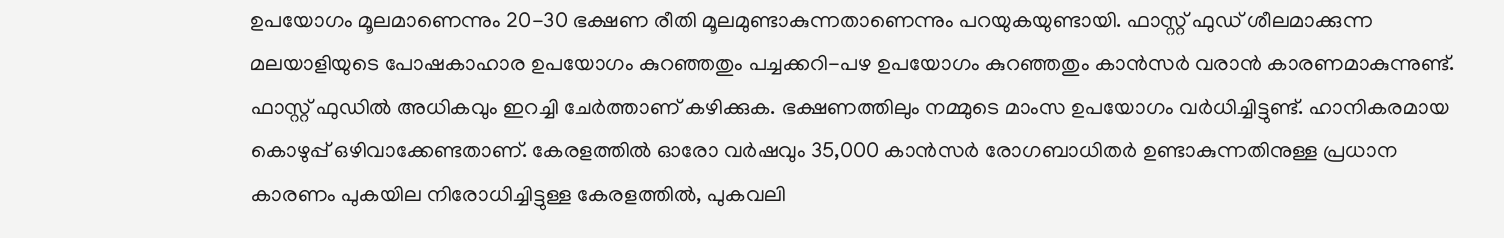ഉപയോഗം മൂലമാണെന്നും 20-30 ഭക്ഷണ രീതി മൂലമുണ്ടാകുന്നതാണെന്നും പറയുകയുണ്ടായി. ഫാസ്റ്റ്‌ ഫുഡ്‌ ശീലമാക്കുന്ന മലയാളിയുടെ പോഷകാഹാര ഉപയോഗം കുറഞ്ഞതും പച്ചക്കറി-പഴ ഉപയോഗം കുറഞ്ഞതും കാന്‍സര്‍ വരാന്‍ കാരണമാകുന്നുണ്ട്‌. ഫാസ്റ്റ്‌ ഫുഡില്‍ അധികവും ഇറച്ചി ചേര്‍ത്താണ്‌ കഴിക്കുക. ഭക്ഷണത്തിലും നമ്മുടെ മാംസ ഉപയോഗം വര്‍ധിച്ചിട്ടുണ്ട്‌. ഹാനികരമായ കൊഴുപ്പ്‌ ഒഴിവാക്കേണ്ടതാണ്‌. കേരളത്തില്‍ ഓരോ വര്‍ഷവും 35,000 കാന്‍സര്‍ രോഗബാധിതര്‍ ഉണ്ടാകുന്നതിനുള്ള പ്രധാന കാരണം പുകയില നിരോധിച്ചിട്ടുള്ള കേരളത്തില്‍, പുകവലി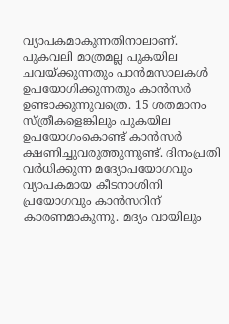വ്യാപകമാകുന്നതിനാലാണ്‌. പുകവലി മാത്രമല്ല പുകയില ചവയ്‌ക്കുന്നതും പാന്‍മസാലകള്‍ ഉപയോഗിക്കുന്നതും കാന്‍സര്‍ ഉണ്ടാക്കുന്നുവത്രെ. 15 ശതമാനം സ്ത്രീകളെങ്കിലും പുകയില ഉപയോഗംകൊണ്ട്‌ കാന്‍സര്‍ ക്ഷണിച്ചുവരുത്തുന്നുണ്ട്‌. ദിനംപ്രതി വര്‍ധിക്കുന്ന മദ്യോപയോഗവും വ്യാപകമായ കീടനാശിനി പ്രയോഗവും കാന്‍സറിന്‌ കാരണമാകുന്നു. മദ്യം വായിലും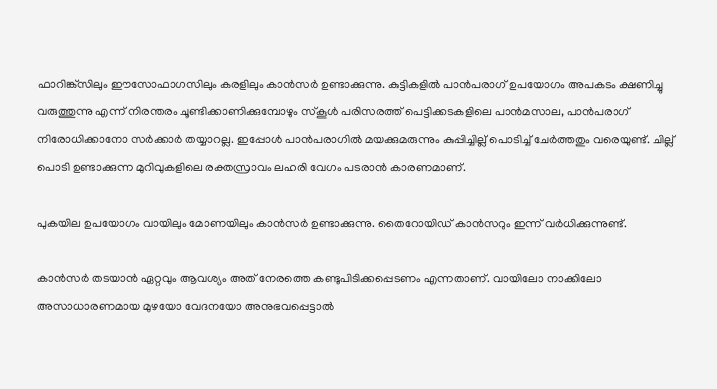ഫാറിങ്ക്സിലും ഈസോഫാഗസിലും കരളിലും കാന്‍സര്‍ ഉണ്ടാക്കുന്നു. കുട്ടികളില്‍ പാന്‍പരാഗ്‌ ഉപയോഗം അപകടം ക്ഷണിച്ചു വരുത്തുന്നു എന്ന്‌ നിരന്തരം ചൂണ്ടിക്കാണിക്കുമ്പോഴും സ്കൂള്‍ പരിസരത്ത്‌ പെട്ടിക്കടകളിലെ പാന്‍മസാല, പാന്‍പരാഗ്‌ നിരോധിക്കാനോ സര്‍ക്കാര്‍ തയ്യാറല്ല. ഇപ്പോള്‍ പാന്‍പരാഗില്‍ മയക്കുമരുന്നും കുപ്പിച്ചില്ല്‌ പൊടിച്ച്‌ ചേര്‍ത്തതും വരെയുണ്ട്‌. ചില്ല്‌ പൊടി ഉണ്ടാക്കുന്ന മുറിവുകളിലെ രക്തസ്രാവം ലഹരി വേഗം പടരാന്‍ കാരണമാണ്‌.

പുകയില ഉപയോഗം വായിലും മോണയിലും കാന്‍സര്‍ ഉണ്ടാക്കുന്നു. തൈറോയിഡ്‌ കാന്‍സറും ഇന്ന്‌ വര്‍ധിക്കുന്നുണ്ട്‌.

കാന്‍സര്‍ തടയാന്‍ ഏറ്റവും ആവശ്യം അത്‌ നേരത്തെ കണ്ടുപിടിക്കപ്പെടണം എന്നതാണ്‌. വായിലോ നാക്കിലോ അസാധാരണമായ മുഴയോ വേദനയോ അനുഭവപ്പെട്ടാല്‍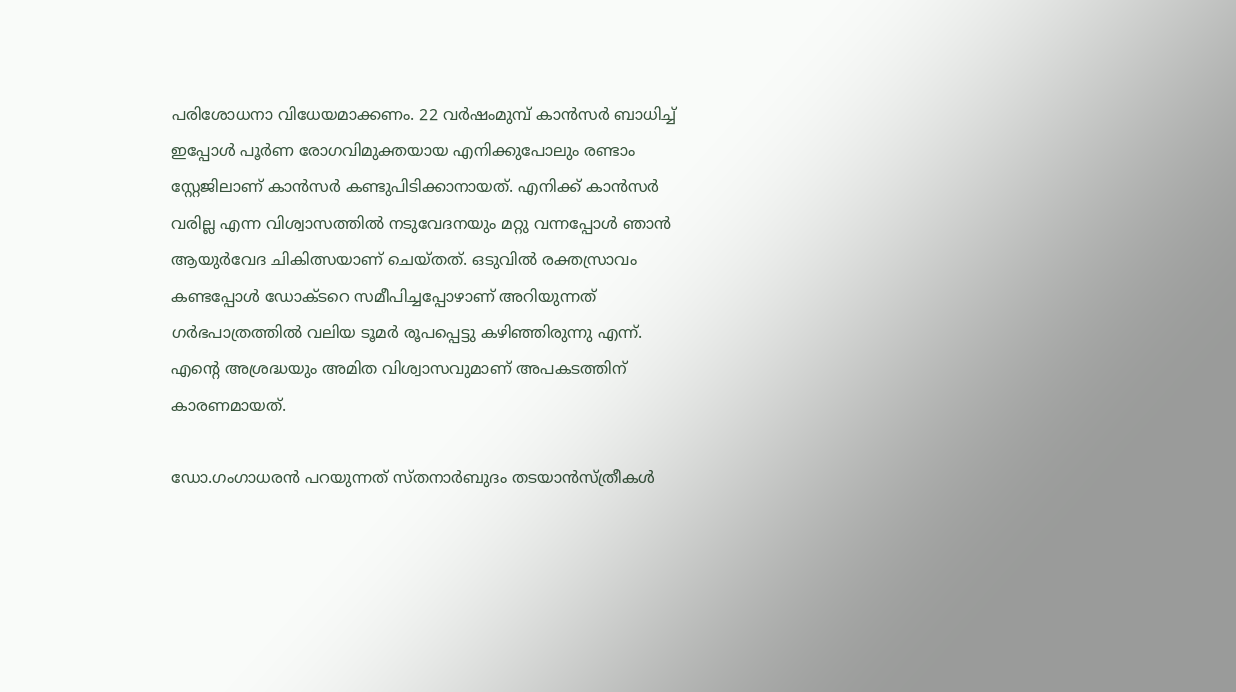പരിശോധനാ വിധേയമാക്കണം. 22 വര്‍ഷംമുമ്പ്‌ കാന്‍സര്‍ ബാധിച്ച്‌ ഇപ്പോള്‍ പൂര്‍ണ രോഗവിമുക്തയായ എനിക്കുപോലും രണ്ടാം സ്റ്റേജിലാണ്‌ കാന്‍സര്‍ കണ്ടുപിടിക്കാനായത്‌. എനിക്ക്‌ കാന്‍സര്‍ വരില്ല എന്ന വിശ്വാസത്തില്‍ നടുവേദനയും മറ്റു വന്നപ്പോള്‍ ഞാന്‍ ആയുര്‍വേദ ചികിത്സയാണ്‌ ചെയ്തത്‌. ഒടുവില്‍ രക്തസ്രാവം കണ്ടപ്പോള്‍ ഡോക്ടറെ സമീപിച്ചപ്പോഴാണ്‌ അറിയുന്നത്‌ ഗര്‍ഭപാത്രത്തില്‍ വലിയ ടൂമര്‍ രൂപപ്പെട്ടു കഴിഞ്ഞിരുന്നു എന്ന്‌. എന്റെ അശ്രദ്ധയും അമിത വിശ്വാസവുമാണ്‌ അപകടത്തിന്‌ കാരണമായത്‌.

ഡോ.ഗംഗാധരന്‍ പറയുന്നത്‌ സ്തനാര്‍ബുദം തടയാന്‍സ്ത്രീകള്‍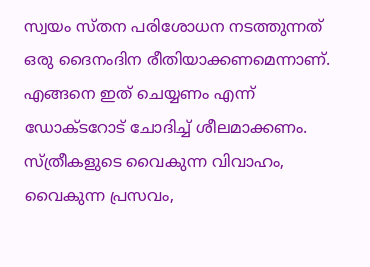സ്വയം സ്തന പരിശോധന നടത്തുന്നത്‌ ഒരു ദൈനംദിന രീതിയാക്കണമെന്നാണ്‌. എങ്ങനെ ഇത്‌ ചെയ്യണം എന്ന്‌ ഡോക്ടറോട്‌ ചോദിച്ച്‌ ശീലമാക്കണം. സ്ത്രീകളുടെ വൈകുന്ന വിവാഹം, വൈകുന്ന പ്രസവം,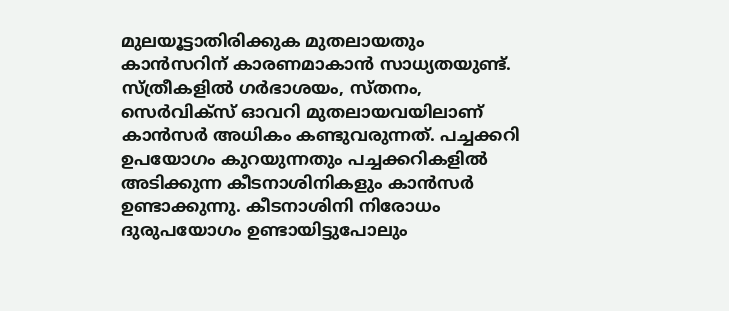മുലയൂട്ടാതിരിക്കുക മുതലായതും കാന്‍സറിന്‌ കാരണമാകാന്‍ സാധ്യതയുണ്ട്‌. സ്ത്രീകളില്‍ ഗര്‍ഭാശയം, സ്തനം, സെര്‍വിക്സ്‌ ഓവറി മുതലായവയിലാണ്‌ കാന്‍സര്‍ അധികം കണ്ടുവരുന്നത്‌. പച്ചക്കറി ഉപയോഗം കുറയുന്നതും പച്ചക്കറികളില്‍ അടിക്കുന്ന കീടനാശിനികളും കാന്‍സര്‍ ഉണ്ടാക്കുന്നു. കീടനാശിനി നിരോധം ദുരുപയോഗം ഉണ്ടായിട്ടുപോലും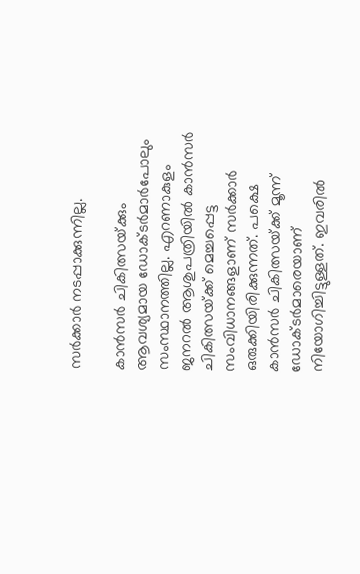സര്‍ക്കാര്‍ നടപ്പാക്കുന്നില്ല.

കാന്‍സര്‍ ചികിത്സയ്‌ക്കും ആവശ്യമായ ഡോക്ടര്‍മാര്‍പോലും സംസ്ഥാനത്തില്ല. എറണാകുളം ജനറല്‍ ആശുപത്രിയില്‍ കാന്‍സര്‍ ചികിത്സയ്‌ക്ക്‌ മെച്ചപ്പെട്ട സംവിധാനങ്ങളാണ്‌ സര്‍ക്കാര്‍ ഒരുക്കിയിരിക്കുന്നത്‌. പക്ഷെ കാന്‍സര്‍ ചികിത്സയ്‌ക്ക്‌ മൂന്ന്‌ ഡോക്ടര്‍മാരെയാണ്‌ നിയോഗിച്ചിട്ടുള്ളത്‌. ഇവരില്‍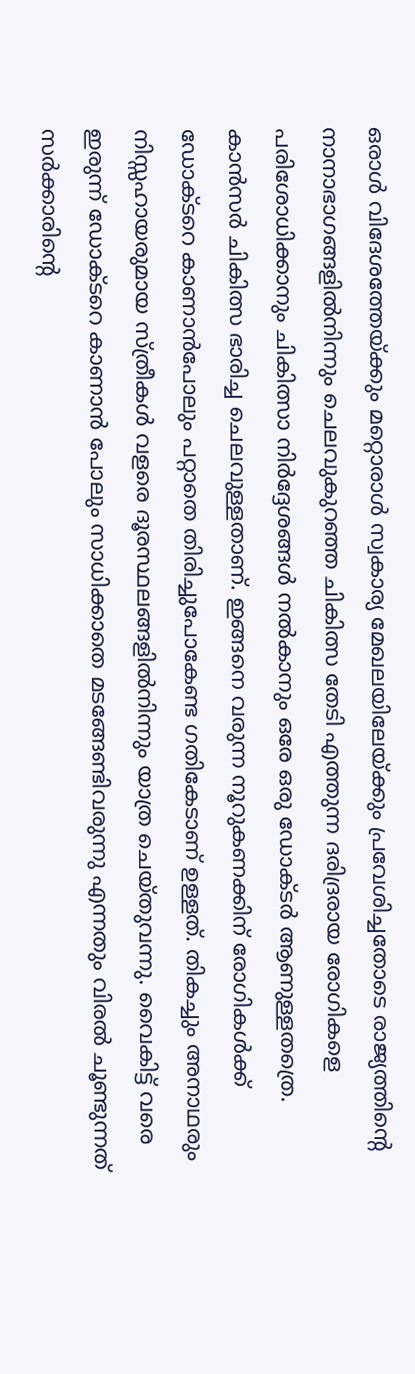ഒരാള്‍ വിദേശത്തേയ്‌ക്കും മറ്റൊരാള്‍ സ്വകാര്യ മേഖലയിലേയ്‌ക്കും പ്രവേശിച്ചതോടെ രാജ്യത്തിന്റെ നാനാഭാഗങ്ങളില്‍നിന്നും ചെലവുകുറഞ്ഞ ചികിത്സ തേടി എത്തുന്ന ദരിദ്രരായ രോഗികളെ പരിശോധിക്കാനും ചികിത്സാ നിര്‍ദ്ദേശങ്ങള്‍ നല്‍കാനും ഒരേ ഒരു ഡോക്ടര്‍ ആണുള്ളതത്രെ. കാന്‍സര്‍ ചികിത്സ ഭാരിച്ച ചെലവുള്ളതാണ്‌. ഇങ്ങനെ വരുന്ന നൂറുകണക്കിന്‌ രോഗികള്‍ക്ക്‌ ഡോക്ടറെ കാണാന്‍പോലും പറ്റാതെ തിരിച്ചുപോകേണ്ട ഗതികേടാണ്‌ ഉള്ളത്‌. തികച്ചും അനാഥരും നിസ്സഹായരുമായ സ്ത്രീകള്‍ വളരെ ദൂരസ്ഥലങ്ങളില്‍നിന്നും യാത്ര ചെയ്തുവന്നു. വൈകിട്ട്‌ വരെ ഇരുന്ന്‌ ഡോക്ടറെ കാണാന്‍ പോലും സാധിക്കാതെ മടങ്ങേണ്ടിവരുന്നു എന്നതും വിരല്‍ ചൂണ്ടുന്നത്‌ സര്‍ക്കാരിന്റെ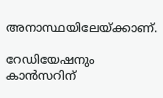അനാസ്ഥയിലേയ്‌ക്കാണ്‌.

റേഡിയേഷനും കാന്‍സറിന്‌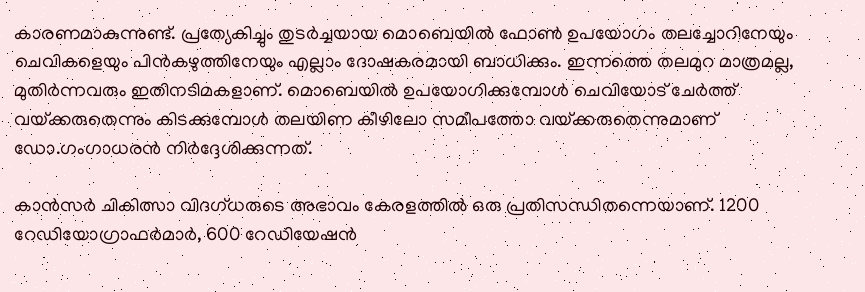കാരണമാകുന്നുണ്ട്‌. പ്രത്യേകിച്ചും തുടര്‍ച്ചയായ മൊബെയില്‍ ഫോണ്‍ ഉപയോഗം തലച്ചോറിനേയും ചെവികളെയും പിന്‍കഴുത്തിനേയും എല്ലാം ദോഷകരമായി ബാധിക്കും. ഇന്നത്തെ തലമുറ മാത്രമല്ല, മുതിര്‍ന്നവരും ഇതിനടിമകളാണ്‌. മൊബെയില്‍ ഉപയോഗിക്കുമ്പോള്‍ ചെവിയോട്‌ ചേര്‍ത്ത്‌ വയ്‌ക്കരുതെന്നും കിടക്കുമ്പോള്‍ തലയിണ കീഴിലോ സമീപത്തോ വയ്‌ക്കരുതെന്നുമാണ്‌ ഡോ.ഗംഗാധരന്‍ നിര്‍ദ്ദേശിക്കുന്നത്‌.

കാന്‍സര്‍ ചികിത്സാ വിദഗ്ധരുടെ അഭാവം കേരളത്തില്‍ ഒരു പ്രതിസന്ധിതന്നെയാണ്‌. 1200 റേഡിയോഗ്രാഫര്‍മാര്‍, 600 റേഡിയേഷന്‍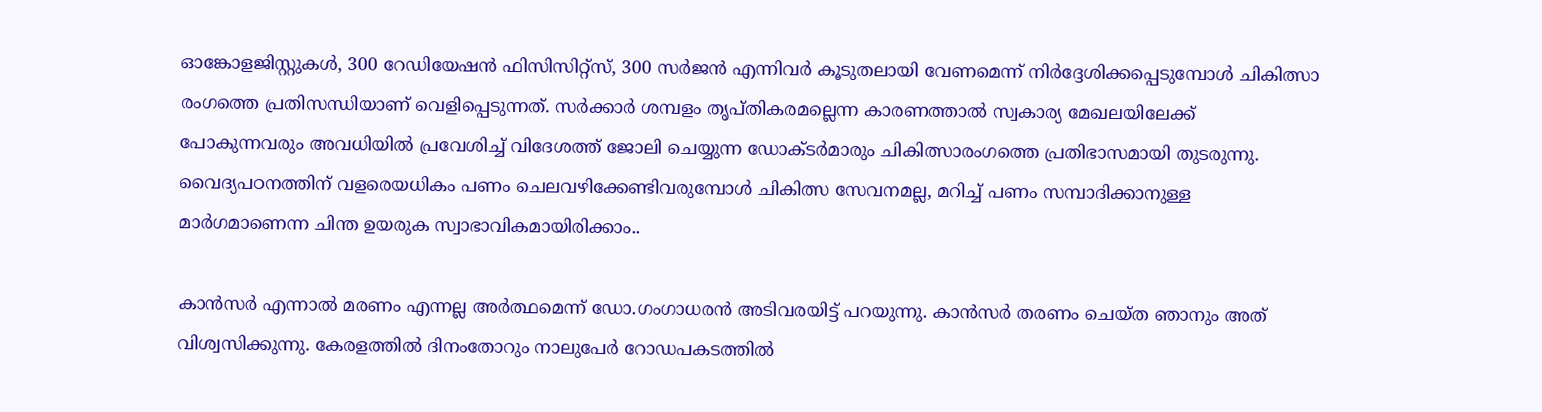ഓങ്കോളജിസ്റ്റുകള്‍, 300 റേഡിയേഷന്‍ ഫിസിസിറ്റ്സ്‌, 300 സര്‍ജന്‍ എന്നിവര്‍ കൂടുതലായി വേണമെന്ന്‌ നിര്‍ദ്ദേശിക്കപ്പെടുമ്പോള്‍ ചികിത്സാ രംഗത്തെ പ്രതിസന്ധിയാണ്‌ വെളിപ്പെടുന്നത്‌. സര്‍ക്കാര്‍ ശമ്പളം തൃപ്തികരമല്ലെന്ന കാരണത്താല്‍ സ്വകാര്യ മേഖലയിലേക്ക്‌ പോകുന്നവരും അവധിയില്‍ പ്രവേശിച്ച്‌ വിദേശത്ത്‌ ജോലി ചെയ്യുന്ന ഡോക്ടര്‍മാരും ചികിത്സാരംഗത്തെ പ്രതിഭാസമായി തുടരുന്നു. വൈദ്യപഠനത്തിന്‌ വളരെയധികം പണം ചെലവഴിക്കേണ്ടിവരുമ്പോള്‍ ചികിത്സ സേവനമല്ല, മറിച്ച്‌ പണം സമ്പാദിക്കാനുള്ള മാര്‍ഗമാണെന്ന ചിന്ത ഉയരുക സ്വാഭാവികമായിരിക്കാം..

കാന്‍സര്‍ എന്നാല്‍ മരണം എന്നല്ല അര്‍ത്ഥമെന്ന്‌ ഡോ.ഗംഗാധരന്‍ അടിവരയിട്ട്‌ പറയുന്നു. കാന്‍സര്‍ തരണം ചെയ്ത ഞാനും അത്‌ വിശ്വസിക്കുന്നു. കേരളത്തില്‍ ദിനംതോറും നാലുപേര്‍ റോഡപകടത്തില്‍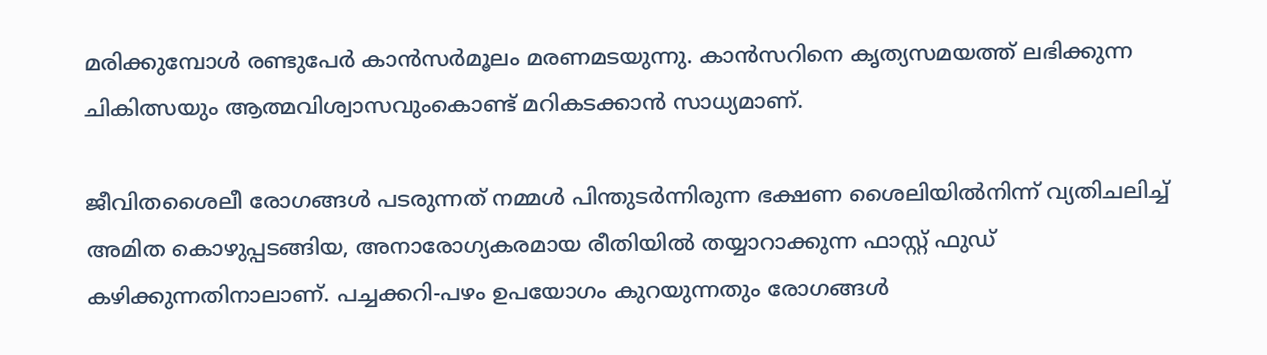മരിക്കുമ്പോള്‍ രണ്ടുപേര്‍ കാന്‍സര്‍മൂലം മരണമടയുന്നു. കാന്‍സറിനെ കൃത്യസമയത്ത്‌ ലഭിക്കുന്ന ചികിത്സയും ആത്മവിശ്വാസവുംകൊണ്ട്‌ മറികടക്കാന്‍ സാധ്യമാണ്‌.

ജീവിതശൈലീ രോഗങ്ങള്‍ പടരുന്നത്‌ നമ്മള്‍ പിന്തുടര്‍ന്നിരുന്ന ഭക്ഷണ ശൈലിയില്‍നിന്ന്‌ വ്യതിചലിച്ച്‌ അമിത കൊഴുപ്പടങ്ങിയ, അനാരോഗ്യകരമായ രീതിയില്‍ തയ്യാറാക്കുന്ന ഫാസ്റ്റ്‌ ഫുഡ്‌ കഴിക്കുന്നതിനാലാണ്‌. പച്ചക്കറി-പഴം ഉപയോഗം കുറയുന്നതും രോഗങ്ങള്‍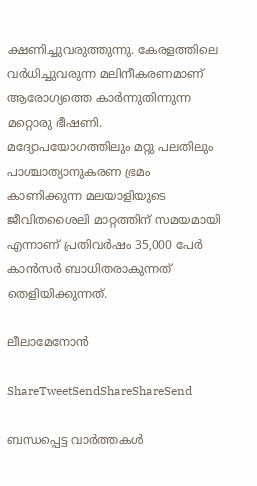ക്ഷണിച്ചുവരുത്തുന്നു. കേരളത്തിലെ വര്‍ധിച്ചുവരുന്ന മലിനീകരണമാണ്‌ ആരോഗ്യത്തെ കാര്‍ന്നുതിന്നുന്ന മറ്റൊരു ഭീഷണി. മദ്യോപയോഗത്തിലും മറ്റു പലതിലും പാശ്ചാത്യാനുകരണ ഭ്രമം കാണിക്കുന്ന മലയാളിയുടെ ജീവിതശൈലി മാറ്റത്തിന്‌ സമയമായി എന്നാണ്‌ പ്രതിവര്‍ഷം 35,000 പേര്‍ കാന്‍സര്‍ ബാധിതരാകുന്നത്‌ തെളിയിക്കുന്നത്‌.

ലീലാമേനോന്‍

ShareTweetSendShareShareSend

ബന്ധപ്പെട്ട വാര്‍ത്തകള്‍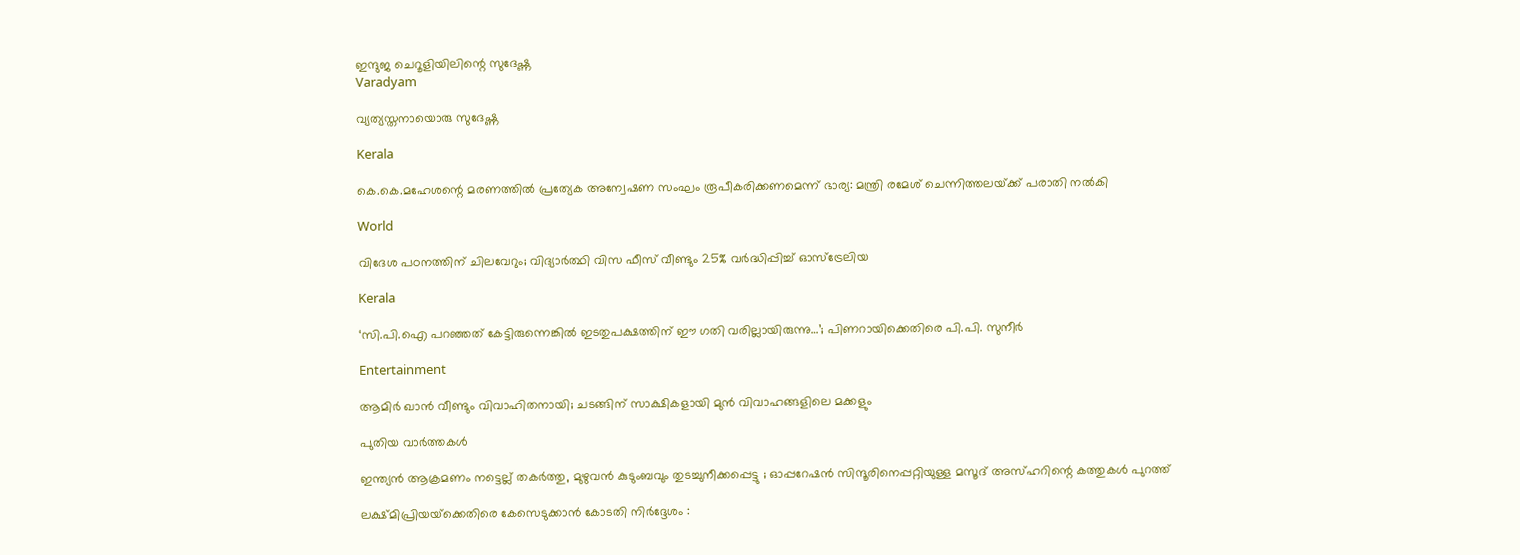ഇന്ദുജ ചെറൂളിയിലിന്റെ സുദേഷ്ണ
Varadyam

വ്യത്യസ്തനായൊരു സുദേഷ്ണ

Kerala

കെ.കെ.മഹേശന്റെ മരണത്തില്‍ പ്രത്യേക അന്വേഷണ സംഘം രൂപീകരിക്കണമെന്ന് ഭാര്യ: മന്ത്രി രമേശ് ചെന്നിത്തലയ്‌ക്ക് പരാതി നല്‍കി

World

വിദേശ പഠനത്തിന് ചിലവേറും; വിദ്യാർത്ഥി വിസ ഫീസ് വീണ്ടും 25% വർദ്ധിപ്പിച്ച് ഓസ്ട്രേലിയ

Kerala

‘സി.പി.ഐ പറഞ്ഞത് കേട്ടിരുന്നെങ്കിൽ ഇടതുപക്ഷത്തിന് ഈ ഗതി വരില്ലായിരുന്നു…’; പിണറായിക്കെതിരെ പി.പി. സുനീർ

Entertainment

ആമിർ ഖാൻ വീണ്ടും വിവാഹിതനായി; ചടങ്ങിന് സാക്ഷികളായി മുൻ വിവാഹങ്ങളിലെ മക്കളും

പുതിയ വാര്‍ത്തകള്‍

ഇന്ത്യൻ ആക്രമണം നട്ടെല്ല് തകർത്തു, മുഴുവൻ കുടുംബവും തുടച്ചുനീക്കപ്പെട്ടു ; ഓപ്പറേഷൻ സിന്ദൂരിനെപ്പറ്റിയുള്ള മസൂദ് അസ്ഹറിന്റെ കത്തുകൾ പുറത്ത്

ലക്ഷ്മിപ്രിയയ്‌ക്കെതിരെ കേസെടുക്കാന്‍ കോടതി നിര്‍ദ്ദേശം :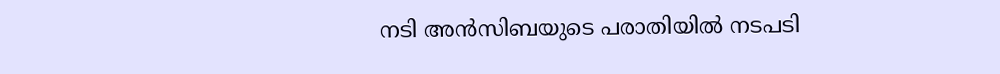നടി അന്‍സിബയുടെ പരാതിയില്‍ നടപടി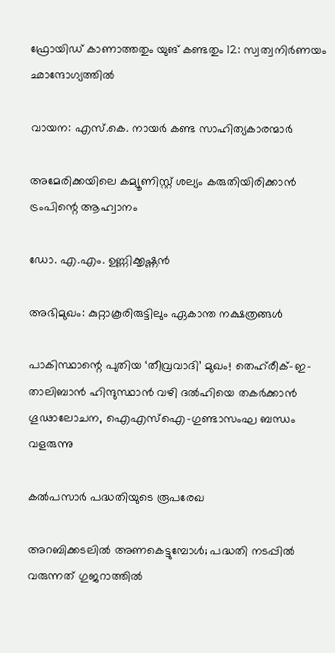ഫ്രോയിഡ് കാണാത്തതും യുങ് കണ്ടതും 12: സ്വത്വനിര്‍ണയം ഛാന്ദോഗ്യത്തില്‍

വായന: എസ്.കെ. നായര്‍ കണ്ട സാഹിത്യകാരന്മാര്‍

അമേരിക്കയിലെ കമ്യൂണിസ്റ്റ് ശല്യം കരുതിയിരിക്കാൻ ട്രംപിന്റെ ആഹ്വാനം

ഡോ. എ.എം. ഉണ്ണിക്കൃഷ്ണന്‍

അഭിമുഖം: കുറ്റാകൂരിരുട്ടിലും ഏകാന്ത നക്ഷത്രങ്ങള്‍

പാകിസ്ഥാന്റെ പുതിയ ‘തീവ്രവാദി’ മുഖം! തെഹ്‌രീക്-ഇ-താലിബാൻ ഹിന്ദുസ്ഥാൻ വഴി ദൽഹിയെ തകർക്കാൻ ഗൂഢാലോചന, ഐഎസ്ഐ-ഗുണ്ടാസംഘ ബന്ധം വളരുന്നു

കല്‍പസാര്‍ പദ്ധതിയുടെ രൂപരേഖ

അറബിക്കടലില്‍ അണകെട്ടുമ്പോള്‍; പദ്ധതി നടപ്പില്‍ വരുന്നത് ഗുജറാത്തില്‍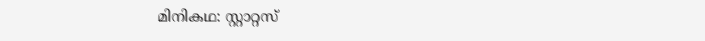മിനികഥ: സ്റ്റാറ്റസ്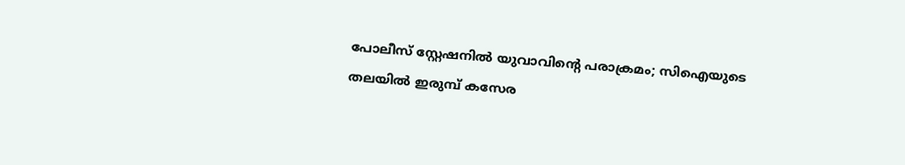പോലീസ് സ്റ്റേഷനില്‍ യുവാവിന്റെ പരാക്രമം; സിഐയുടെ തലയിൽ ഇരുമ്പ് കസേര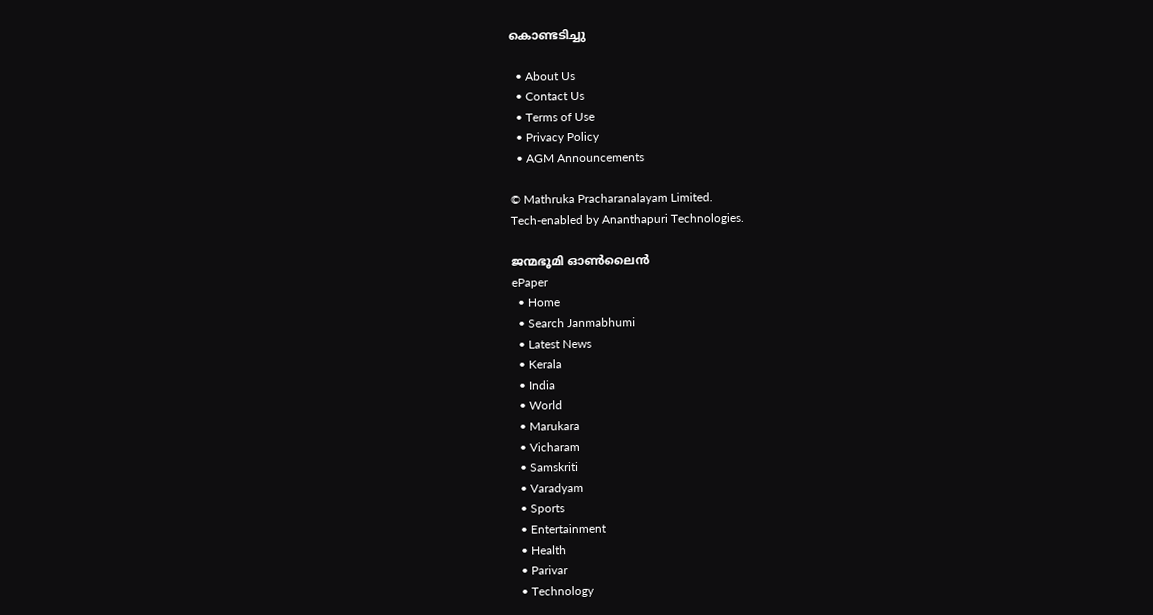കൊണ്ടടിച്ചു

  • About Us
  • Contact Us
  • Terms of Use
  • Privacy Policy
  • AGM Announcements

© Mathruka Pracharanalayam Limited.
Tech-enabled by Ananthapuri Technologies.

ജന്മഭൂമി ഓണ്‍ലൈന്‍
ePaper
  • Home
  • Search Janmabhumi
  • Latest News
  • Kerala
  • India
  • World
  • Marukara
  • Vicharam
  • Samskriti
  • Varadyam
  • Sports
  • Entertainment
  • Health
  • Parivar
  • Technology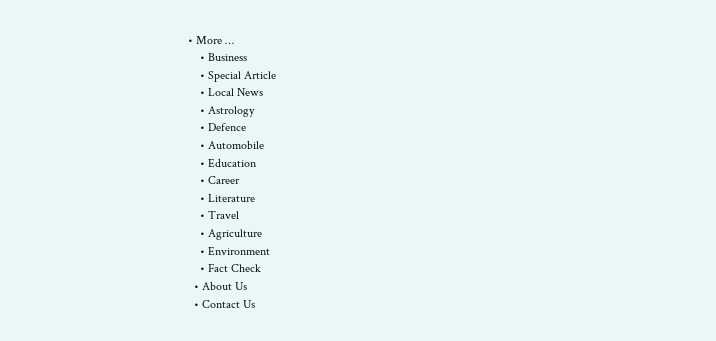• More …
    • Business
    • Special Article
    • Local News
    • Astrology
    • Defence
    • Automobile
    • Education
    • Career
    • Literature
    • Travel
    • Agriculture
    • Environment
    • Fact Check
  • About Us
  • Contact Us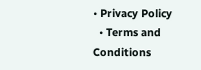• Privacy Policy
  • Terms and Conditions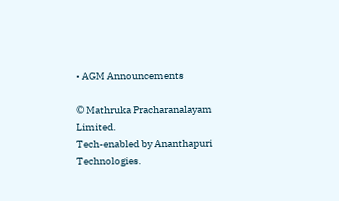• AGM Announcements

© Mathruka Pracharanalayam Limited.
Tech-enabled by Ananthapuri Technologies.